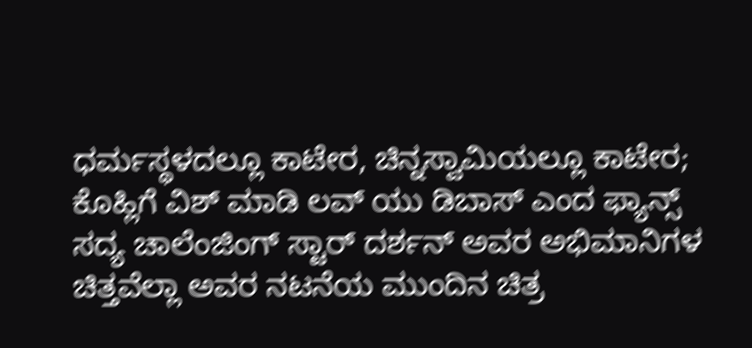ಧರ್ಮಸ್ಥಳದಲ್ಲೂ ಕಾಟೇರ, ಚಿನ್ನಸ್ವಾಮಿಯಲ್ಲೂ ಕಾಟೇರ; ಕೊಹ್ಲಿಗೆ ವಿಶ್ ಮಾಡಿ ಲವ್ ಯು ಡಿಬಾಸ್ ಎಂದ ಫ್ಯಾನ್ಸ್
ಸದ್ಯ ಚಾಲೆಂಜಿಂಗ್ ಸ್ಟಾರ್ ದರ್ಶನ್ ಅವರ ಅಭಿಮಾನಿಗಳ ಚಿತ್ತವೆಲ್ಲಾ ಅವರ ನಟನೆಯ ಮುಂದಿನ ಚಿತ್ರ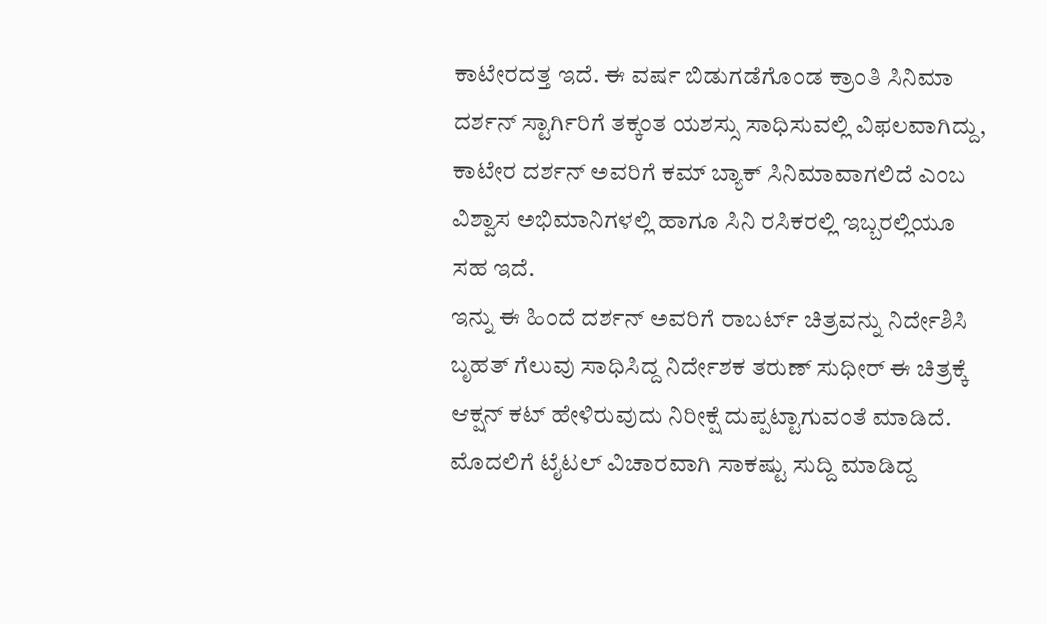ಕಾಟೇರದತ್ತ ಇದೆ. ಈ ವರ್ಷ ಬಿಡುಗಡೆಗೊಂಡ ಕ್ರಾಂತಿ ಸಿನಿಮಾ ದರ್ಶನ್ ಸ್ಟಾರ್ಗಿರಿಗೆ ತಕ್ಕಂತ ಯಶಸ್ಸು ಸಾಧಿಸುವಲ್ಲಿ ವಿಫಲವಾಗಿದ್ದು, ಕಾಟೇರ ದರ್ಶನ್ ಅವರಿಗೆ ಕಮ್ ಬ್ಯಾಕ್ ಸಿನಿಮಾವಾಗಲಿದೆ ಎಂಬ ವಿಶ್ವಾಸ ಅಭಿಮಾನಿಗಳಲ್ಲಿ ಹಾಗೂ ಸಿನಿ ರಸಿಕರಲ್ಲಿ ಇಬ್ಬರಲ್ಲಿಯೂ ಸಹ ಇದೆ.
ಇನ್ನು ಈ ಹಿಂದೆ ದರ್ಶನ್ ಅವರಿಗೆ ರಾಬರ್ಟ್ ಚಿತ್ರವನ್ನು ನಿರ್ದೇಶಿಸಿ ಬೃಹತ್ ಗೆಲುವು ಸಾಧಿಸಿದ್ದ ನಿರ್ದೇಶಕ ತರುಣ್ ಸುಧೀರ್ ಈ ಚಿತ್ರಕ್ಕೆ ಆಕ್ಷನ್ ಕಟ್ ಹೇಳಿರುವುದು ನಿರೀಕ್ಷೆ ದುಪ್ಪಟ್ಟಾಗುವಂತೆ ಮಾಡಿದೆ. ಮೊದಲಿಗೆ ಟೈಟಲ್ ವಿಚಾರವಾಗಿ ಸಾಕಷ್ಟು ಸುದ್ದಿ ಮಾಡಿದ್ದ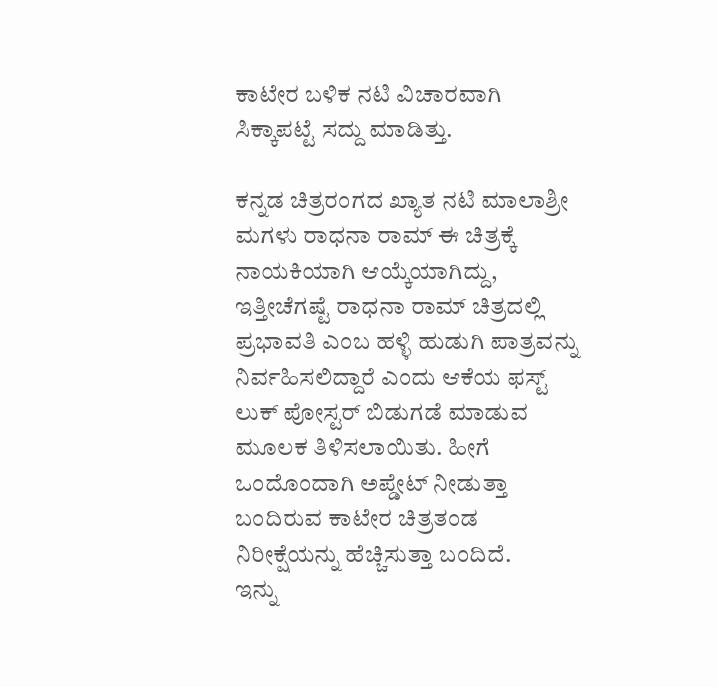ಕಾಟೇರ ಬಳಿಕ ನಟಿ ವಿಚಾರವಾಗಿ ಸಿಕ್ಕಾಪಟ್ಟೆ ಸದ್ದು ಮಾಡಿತ್ತು.

ಕನ್ನಡ ಚಿತ್ರರಂಗದ ಖ್ಯಾತ ನಟಿ ಮಾಲಾಶ್ರೀ ಮಗಳು ರಾಧನಾ ರಾಮ್ ಈ ಚಿತ್ರಕ್ಕೆ ನಾಯಕಿಯಾಗಿ ಆಯ್ಕೆಯಾಗಿದ್ದು, ಇತ್ತೀಚೆಗಷ್ಟೆ ರಾಧನಾ ರಾಮ್ ಚಿತ್ರದಲ್ಲಿ ಪ್ರಭಾವತಿ ಎಂಬ ಹಳ್ಳಿ ಹುಡುಗಿ ಪಾತ್ರವನ್ನು ನಿರ್ವಹಿಸಲಿದ್ದಾರೆ ಎಂದು ಆಕೆಯ ಫಸ್ಟ್ ಲುಕ್ ಪೋಸ್ಟರ್ ಬಿಡುಗಡೆ ಮಾಡುವ ಮೂಲಕ ತಿಳಿಸಲಾಯಿತು. ಹೀಗೆ ಒಂದೊಂದಾಗಿ ಅಪ್ಡೇಟ್ ನೀಡುತ್ತಾ ಬಂದಿರುವ ಕಾಟೇರ ಚಿತ್ರತಂಡ ನಿರೀಕ್ಷೆಯನ್ನು ಹೆಚ್ಚಿಸುತ್ತಾ ಬಂದಿದೆ.
ಇನ್ನು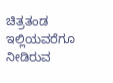ಚಿತ್ರತಂಡ ಇಲ್ಲಿಯವರೆಗೂ ನೀಡಿರುವ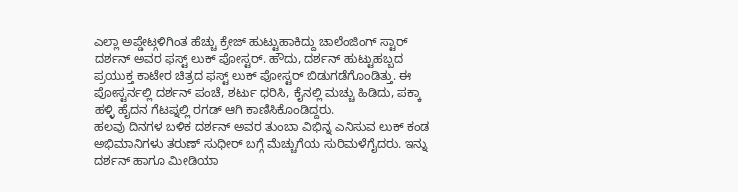ಎಲ್ಲಾ ಅಪ್ಡೇಟ್ಗಳಿಗಿಂತ ಹೆಚ್ಚು ಕ್ರೇಜ್ ಹುಟ್ಟುಹಾಕಿದ್ದು ಚಾಲೆಂಜಿಂಗ್ ಸ್ಟಾರ್ ದರ್ಶನ್ ಅವರ ಫಸ್ಟ್ ಲುಕ್ ಪೋಸ್ಟರ್. ಹೌದು, ದರ್ಶನ್ ಹುಟ್ಟುಹಬ್ಬದ ಪ್ರಯುಕ್ತ ಕಾಟೇರ ಚಿತ್ರದ ಫಸ್ಟ್ ಲುಕ್ ಪೋಸ್ಟರ್ ಬಿಡುಗಡೆಗೊಂಡಿತ್ತು. ಈ ಪೋಸ್ಟರ್ನಲ್ಲಿ ದರ್ಶನ್ ಪಂಚೆ, ಶರ್ಟು ಧರಿಸಿ, ಕೈನಲ್ಲಿ ಮಚ್ಚು ಹಿಡಿದು, ಪಕ್ಕಾ ಹಳ್ಳಿ ಹೈದನ ಗೆಟಪ್ನಲ್ಲಿ ರಗಡ್ ಆಗಿ ಕಾಣಿಸಿಕೊಂಡಿದ್ದರು.
ಹಲವು ದಿನಗಳ ಬಳಿಕ ದರ್ಶನ್ ಅವರ ತುಂಬಾ ವಿಭಿನ್ನ ಎನಿಸುವ ಲುಕ್ ಕಂಡ ಅಭಿಮಾನಿಗಳು ತರುಣ್ ಸುಧೀರ್ ಬಗ್ಗೆ ಮೆಚ್ಚುಗೆಯ ಸುರಿಮಳೆಗೈದರು. ಇನ್ನು ದರ್ಶನ್ ಹಾಗೂ ಮೀಡಿಯಾ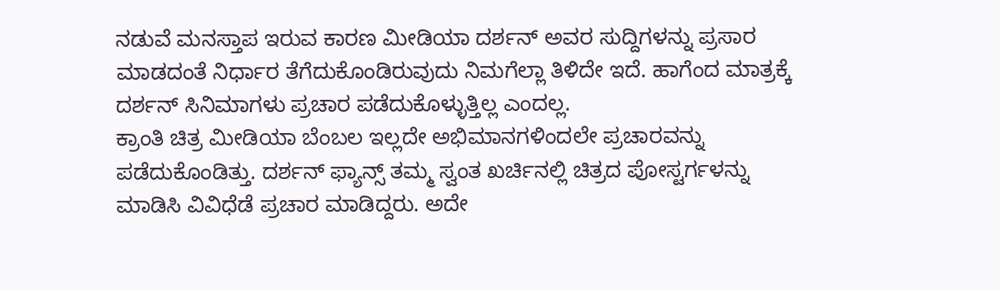ನಡುವೆ ಮನಸ್ತಾಪ ಇರುವ ಕಾರಣ ಮೀಡಿಯಾ ದರ್ಶನ್ ಅವರ ಸುದ್ದಿಗಳನ್ನು ಪ್ರಸಾರ ಮಾಡದಂತೆ ನಿರ್ಧಾರ ತೆಗೆದುಕೊಂಡಿರುವುದು ನಿಮಗೆಲ್ಲಾ ತಿಳಿದೇ ಇದೆ. ಹಾಗೆಂದ ಮಾತ್ರಕ್ಕೆ ದರ್ಶನ್ ಸಿನಿಮಾಗಳು ಪ್ರಚಾರ ಪಡೆದುಕೊಳ್ಳುತ್ತಿಲ್ಲ ಎಂದಲ್ಲ.
ಕ್ರಾಂತಿ ಚಿತ್ರ ಮೀಡಿಯಾ ಬೆಂಬಲ ಇಲ್ಲದೇ ಅಭಿಮಾನಗಳಿಂದಲೇ ಪ್ರಚಾರವನ್ನು ಪಡೆದುಕೊಂಡಿತ್ತು. ದರ್ಶನ್ ಫ್ಯಾನ್ಸ್ ತಮ್ಮ ಸ್ವಂತ ಖರ್ಚಿನಲ್ಲಿ ಚಿತ್ರದ ಪೋಸ್ಟರ್ಗಳನ್ನು ಮಾಡಿಸಿ ವಿವಿಧೆಡೆ ಪ್ರಚಾರ ಮಾಡಿದ್ದರು. ಅದೇ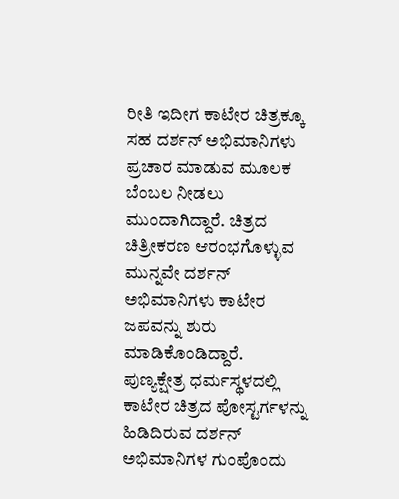ರೀತಿ ಇದೀಗ ಕಾಟೇರ ಚಿತ್ರಕ್ಕೂ ಸಹ ದರ್ಶನ್ ಅಭಿಮಾನಿಗಳು ಪ್ರಚಾರ ಮಾಡುವ ಮೂಲಕ ಬೆಂಬಲ ನೀಡಲು ಮುಂದಾಗಿದ್ದಾರೆ. ಚಿತ್ರದ ಚಿತ್ರೀಕರಣ ಆರಂಭಗೊಳ್ಳುವ ಮುನ್ನವೇ ದರ್ಶನ್ ಅಭಿಮಾನಿಗಳು ಕಾಟೇರ ಜಪವನ್ನು ಶುರು ಮಾಡಿಕೊಂಡಿದ್ದಾರೆ.
ಪುಣ್ಯಕ್ಷೇತ್ರ ಧರ್ಮಸ್ಥಳದಲ್ಲಿ ಕಾಟೇರ ಚಿತ್ರದ ಪೋಸ್ಟರ್ಗಳನ್ನು ಹಿಡಿದಿರುವ ದರ್ಶನ್ ಅಭಿಮಾನಿಗಳ ಗುಂಪೊಂದು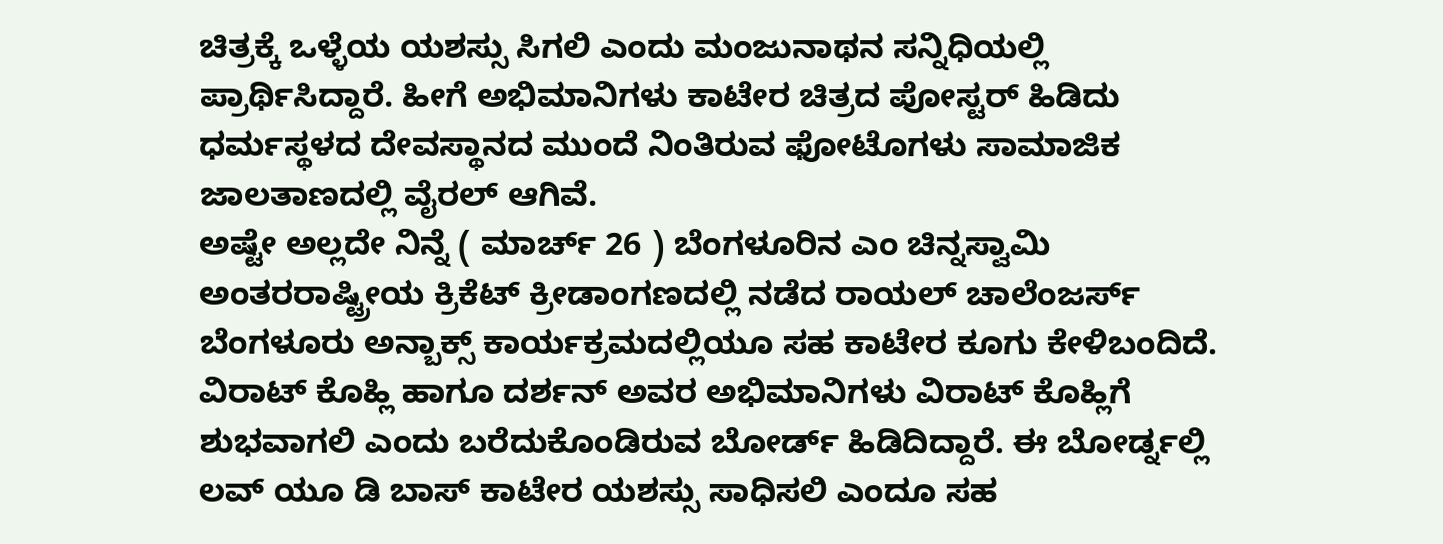ಚಿತ್ರಕ್ಕೆ ಒಳ್ಳೆಯ ಯಶಸ್ಸು ಸಿಗಲಿ ಎಂದು ಮಂಜುನಾಥನ ಸನ್ನಿಧಿಯಲ್ಲಿ ಪ್ರಾರ್ಥಿಸಿದ್ದಾರೆ. ಹೀಗೆ ಅಭಿಮಾನಿಗಳು ಕಾಟೇರ ಚಿತ್ರದ ಪೋಸ್ಟರ್ ಹಿಡಿದು ಧರ್ಮಸ್ಥಳದ ದೇವಸ್ಥಾನದ ಮುಂದೆ ನಿಂತಿರುವ ಫೋಟೊಗಳು ಸಾಮಾಜಿಕ ಜಾಲತಾಣದಲ್ಲಿ ವೈರಲ್ ಆಗಿವೆ.
ಅಷ್ಟೇ ಅಲ್ಲದೇ ನಿನ್ನೆ ( ಮಾರ್ಚ್ 26 ) ಬೆಂಗಳೂರಿನ ಎಂ ಚಿನ್ನಸ್ವಾಮಿ ಅಂತರರಾಷ್ಟ್ರೀಯ ಕ್ರಿಕೆಟ್ ಕ್ರೀಡಾಂಗಣದಲ್ಲಿ ನಡೆದ ರಾಯಲ್ ಚಾಲೆಂಜರ್ಸ್ ಬೆಂಗಳೂರು ಅನ್ಬಾಕ್ಸ್ ಕಾರ್ಯಕ್ರಮದಲ್ಲಿಯೂ ಸಹ ಕಾಟೇರ ಕೂಗು ಕೇಳಿಬಂದಿದೆ. ವಿರಾಟ್ ಕೊಹ್ಲಿ ಹಾಗೂ ದರ್ಶನ್ ಅವರ ಅಭಿಮಾನಿಗಳು ವಿರಾಟ್ ಕೊಹ್ಲಿಗೆ ಶುಭವಾಗಲಿ ಎಂದು ಬರೆದುಕೊಂಡಿರುವ ಬೋರ್ಡ್ ಹಿಡಿದಿದ್ದಾರೆ. ಈ ಬೋರ್ಡ್ನಲ್ಲಿ ಲವ್ ಯೂ ಡಿ ಬಾಸ್ ಕಾಟೇರ ಯಶಸ್ಸು ಸಾಧಿಸಲಿ ಎಂದೂ ಸಹ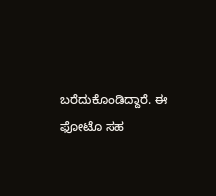ಬರೆದುಕೊಂಡಿದ್ದಾರೆ. ಈ ಫೋಟೊ ಸಹ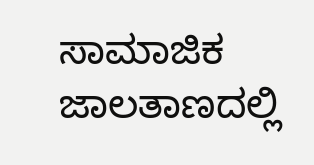ಸಾಮಾಜಿಕ ಜಾಲತಾಣದಲ್ಲಿ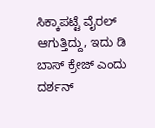ಸಿಕ್ಕಾಪಟ್ಟೆ ವೈರಲ್ ಆಗುತ್ತಿದ್ದು, ಇದು ಡಿ ಬಾಸ್ ಕ್ರೇಜ್ ಎಂದು ದರ್ಶನ್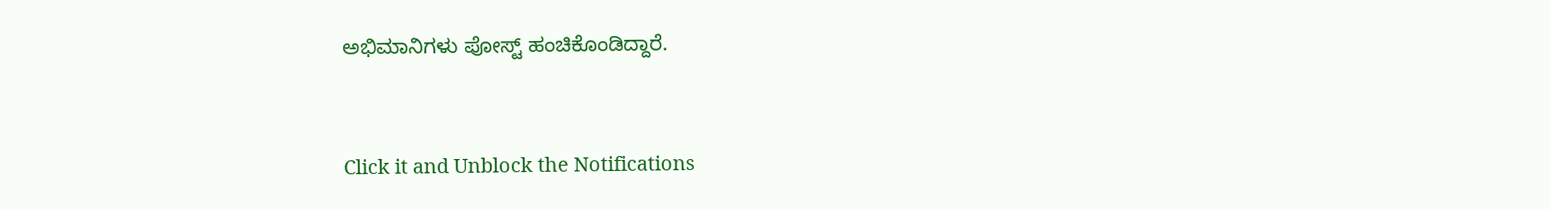ಅಭಿಮಾನಿಗಳು ಪೋಸ್ಟ್ ಹಂಚಿಕೊಂಡಿದ್ದಾರೆ.


Click it and Unblock the Notifications